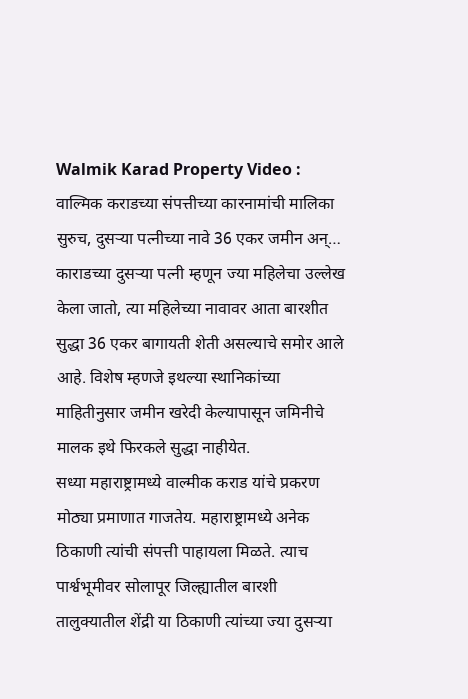Walmik Karad Property Video : वाल्मिक कराडच्या संपत्तीच्या कारनामांची मालिका सुरुच, दुसऱ्या पत्नीच्या नावे 36 एकर जमीन अन्…
काराडच्या दुसऱ्या पत्नी म्हणून ज्या महिलेचा उल्लेख केला जातो, त्या महिलेच्या नावावर आता बारशीत सुद्धा 36 एकर बागायती शेती असल्याचे समोर आले आहे. विशेष म्हणजे इथल्या स्थानिकांच्या माहितीनुसार जमीन खरेदी केल्यापासून जमिनीचे मालक इथे फिरकले सुद्धा नाहीयेत.
सध्या महाराष्ट्रामध्ये वाल्मीक कराड यांचे प्रकरण मोठ्या प्रमाणात गाजतेय. महाराष्ट्रामध्ये अनेक ठिकाणी त्यांची संपत्ती पाहायला मिळते. त्याच पार्श्वभूमीवर सोलापूर जिल्ह्यातील बारशी तालुक्यातील शेंद्री या ठिकाणी त्यांच्या ज्या दुसऱ्या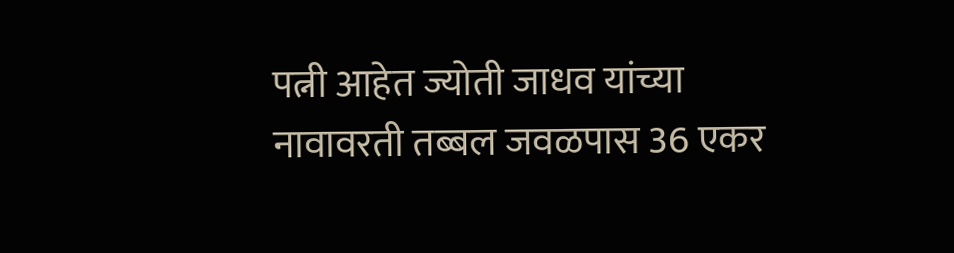पत्नी आहेत ज्योती जाधव यांच्या नावावरती तब्बल जवळपास 36 एकर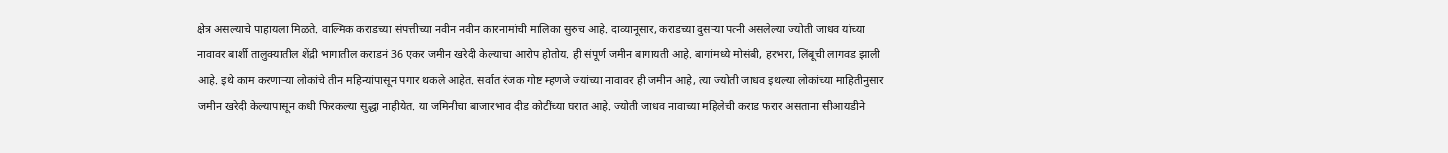क्षेत्र असल्याचे पाहायला मिळते. वाल्मिक कराडच्या संपत्तीच्या नवीन नवीन कारनामांची मालिका सुरुच आहे. दाव्यानूसार, कराडच्या दुसऱ्या पत्नी असलेल्या ज्योती जाधव यांच्या नावावर बार्शी तालुक्यातील शेंद्री भागातील कराडनं 36 एकर जमीन खरेदी केल्याचा आरोप होतोय. ही संपूर्ण जमीन बागायती आहे. बागांमध्ये मोसंबी, हरभरा, लिंबूची लागवड झाली आहे. इथे काम करणाऱ्या लोकांचे तीन महिन्यांपासून पगार थकले आहेत. सर्वात रंजक गोष्ट म्हणजे ज्यांच्या नावावर ही जमीन आहे, त्या ज्योती जाधव इथल्या लोकांच्या माहितीनुसार जमीन खरेदी केल्यापासून कधी फिरकल्या सुद्धा नाहीयेत. या जमिनीचा बाजारभाव दीड कोटींच्या घरात आहे. ज्योती जाधव नावाच्या महिलेची कराड फरार असताना सीआयडीने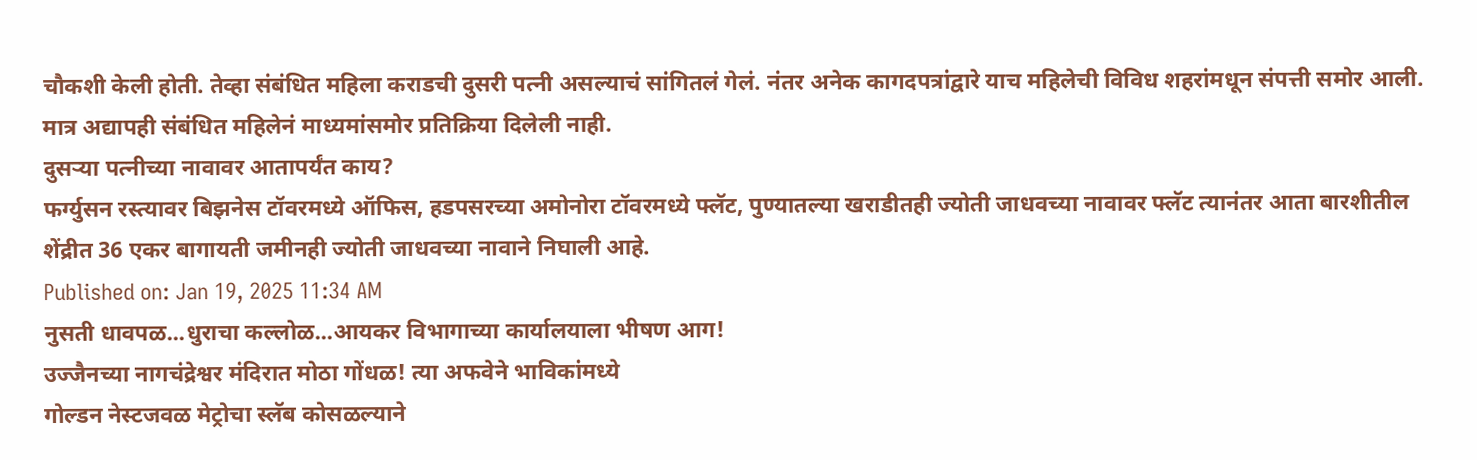चौकशी केली होती. तेव्हा संबंधित महिला कराडची दुसरी पत्नी असल्याचं सांगितलं गेलं. नंतर अनेक कागदपत्रांद्वारे याच महिलेची विविध शहरांमधून संपत्ती समोर आली. मात्र अद्यापही संबंधित महिलेनं माध्यमांसमोर प्रतिक्रिया दिलेली नाही.
दुसऱ्या पत्नीच्या नावावर आतापर्यंत काय?
फर्ग्युसन रस्त्यावर बिझनेस टॉवरमध्ये ऑफिस, हडपसरच्या अमोनोरा टॉवरमध्ये फ्लॅट, पुण्यातल्या खराडीतही ज्योती जाधवच्या नावावर फ्लॅट त्यानंतर आता बारशीतील शेंद्रीत 36 एकर बागायती जमीनही ज्योती जाधवच्या नावाने निघाली आहे.
Published on: Jan 19, 2025 11:34 AM
नुसती धावपळ...धुराचा कल्लोळ...आयकर विभागाच्या कार्यालयाला भीषण आग!
उज्जैनच्या नागचंद्रेश्वर मंदिरात मोठा गोंधळ! त्या अफवेने भाविकांमध्ये
गोल्डन नेस्टजवळ मेट्रोचा स्लॅब कोसळल्याने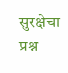सुरक्षेचा प्रश्न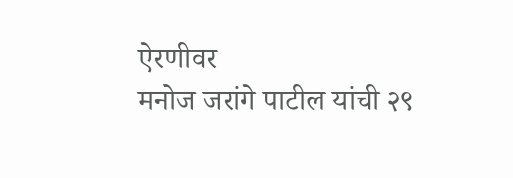ऐरणीवर
मनोज जरांगे पाटील यांची २९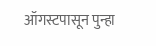ऑगस्टपासून पुन्हा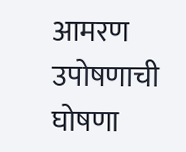आमरण उपोषणाची घोषणा